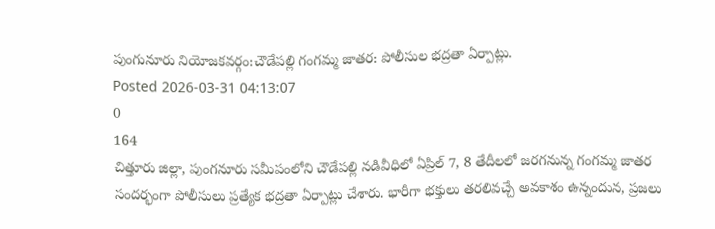పుంగునూరు నియోజకవర్గం:చౌడేపల్లి గంగమ్మ జాతర: పోలీసుల భద్రతా ఏర్పాట్లు.
Posted 2026-03-31 04:13:07
0
164
చిత్తూరు జిల్లా, పుంగనూరు సమీపంలోని చౌడేపల్లి నడివీధిలో ఏప్రిల్ 7, 8 తేదీలలో జరగనున్న గంగమ్మ జాతర సందర్భంగా పోలీసులు ప్రత్యేక భద్రతా ఏర్పాట్లు చేశారు. భారీగా భక్తులు తరలివచ్చే అవకాశం ఉన్నందున, ప్రజలు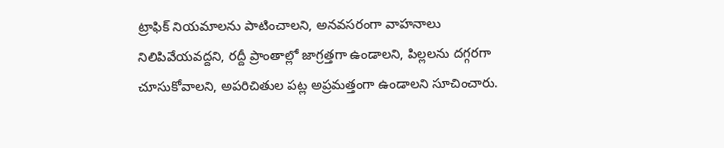ట్రాఫిక్ నియమాలను పాటించాలని, అనవసరంగా వాహనాలు నిలిపివేయవద్దని, రద్దీ ప్రాంతాల్లో జాగ్రత్తగా ఉండాలని, పిల్లలను దగ్గరగా చూసుకోవాలని, అపరిచితుల పట్ల అప్రమత్తంగా ఉండాలని సూచించారు.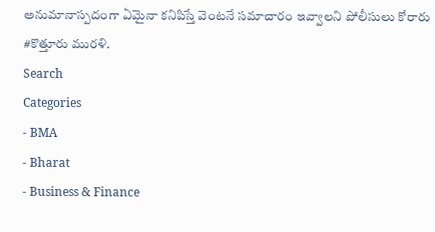అనుమానాస్పదంగా ఏమైనా కనిపిస్తే వెంటనే సమాచారం ఇవ్వాలని పోలీసులు కోరారు #కొత్తూరు మురళి.
Search
Categories
- BMA
- Bharat
- Business & Finance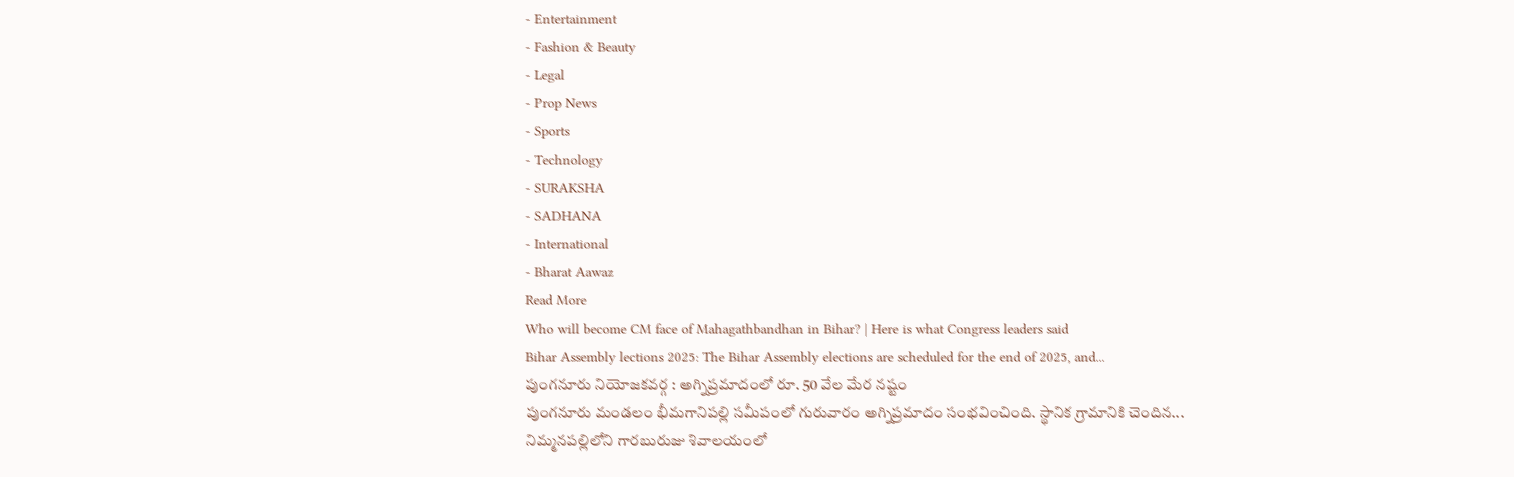- Entertainment
- Fashion & Beauty
- Legal
- Prop News
- Sports
- Technology
- SURAKSHA
- SADHANA
- International
- Bharat Aawaz
Read More
Who will become CM face of Mahagathbandhan in Bihar? | Here is what Congress leaders said
Bihar Assembly lections 2025: The Bihar Assembly elections are scheduled for the end of 2025, and...
పుంగనూరు నియోజకవర్గ : అగ్నిప్రమాదంలో రూ. 50 వేల మేర నష్టం
పుంగనూరు మండలం భీమగానిపల్లి సమీపంలో గురువారం అగ్నిప్రమాదం సంభవించింది. స్థానిక గ్రామానికి చెందిన...
నిమ్మనపల్లిలోని గారబురుజు శివాలయంలో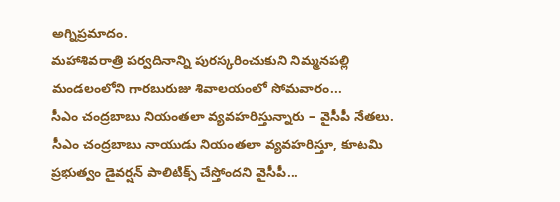అగ్నిప్రమాదం.
మహాశివరాత్రి పర్వదినాన్ని పురస్కరించుకుని నిమ్మనపల్లి మండలంలోని గారబురుజు శివాలయంలో సోమవారం...
సీఎం చంద్రబాబు నియంతలా వ్యవహరిస్తున్నారు – వైసీపీ నేతలు.
సీఎం చంద్రబాబు నాయుడు నియంతలా వ్యవహరిస్తూ, కూటమి ప్రభుత్వం డైవర్షన్ పాలిటిక్స్ చేస్తోందని వైసీపీ...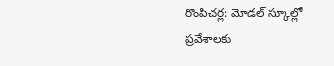రొంపిచర్ల: మోడల్ స్కూల్లో ప్రవేశాలకు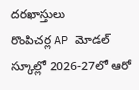దరఖాస్తులు
రొంపిచర్ల AP మోడల్ స్కూల్లో 2026-27లో ఆరో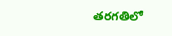తరగతిలో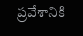ప్రవేశానికి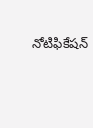నోటిఫికేషన్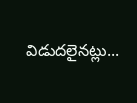విడుదలైనట్లు...